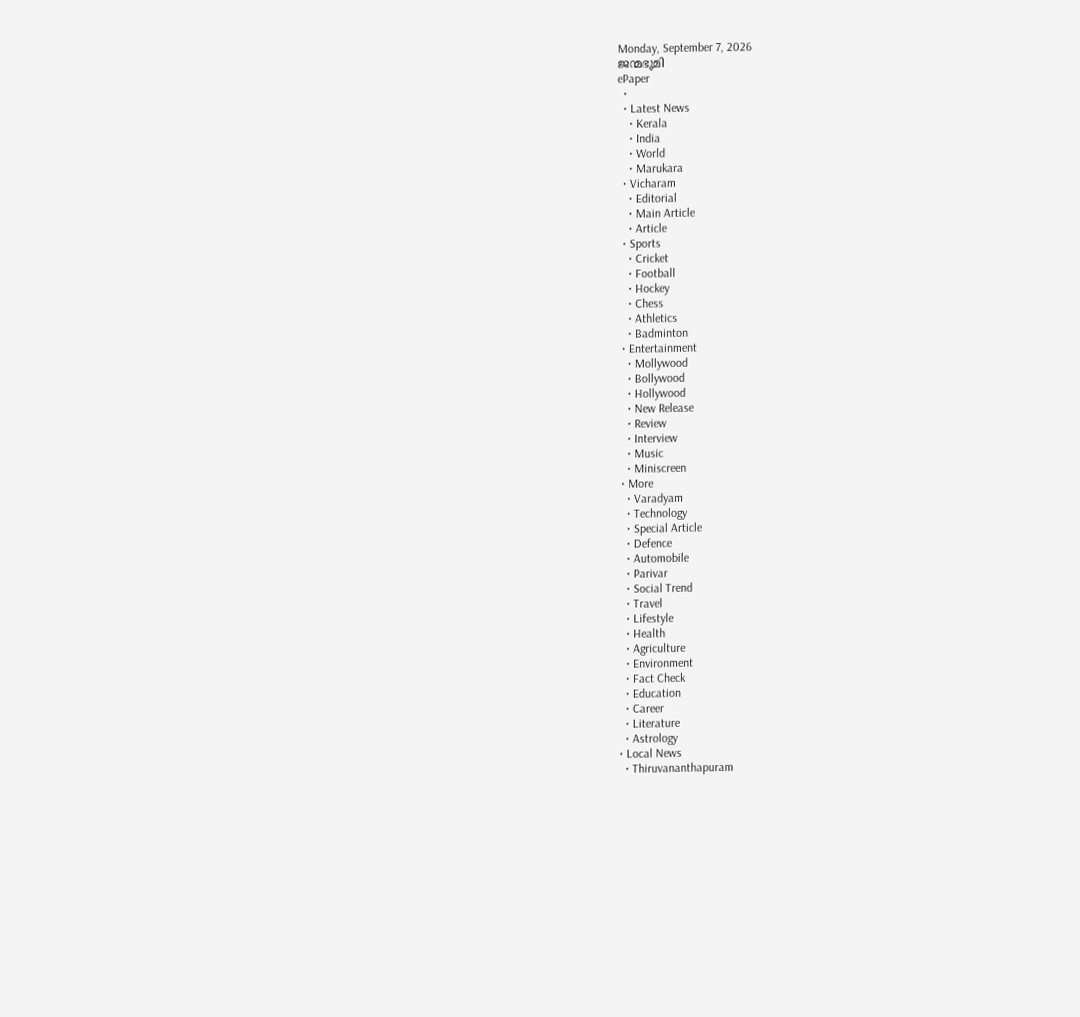Monday, September 7, 2026
ജന്മഭൂമി
ePaper
  •
  • Latest News
    • Kerala
    • India
    • World
    • Marukara
  • Vicharam
    • Editorial
    • Main Article
    • Article
  • Sports
    • Cricket
    • Football
    • Hockey
    • Chess
    • Athletics
    • Badminton
  • Entertainment
    • Mollywood
    • Bollywood
    • Hollywood
    • New Release
    • Review
    • Interview
    • Music
    • Miniscreen
  • More
    • Varadyam
    • Technology
    • Special Article
    • Defence
    • Automobile
    • Parivar
    • Social Trend
    • Travel
    • Lifestyle
    • Health
    • Agriculture
    • Environment
    • Fact Check
    • Education
    • Career
    • Literature
    • Astrology
  • Local News
    • Thiruvananthapuram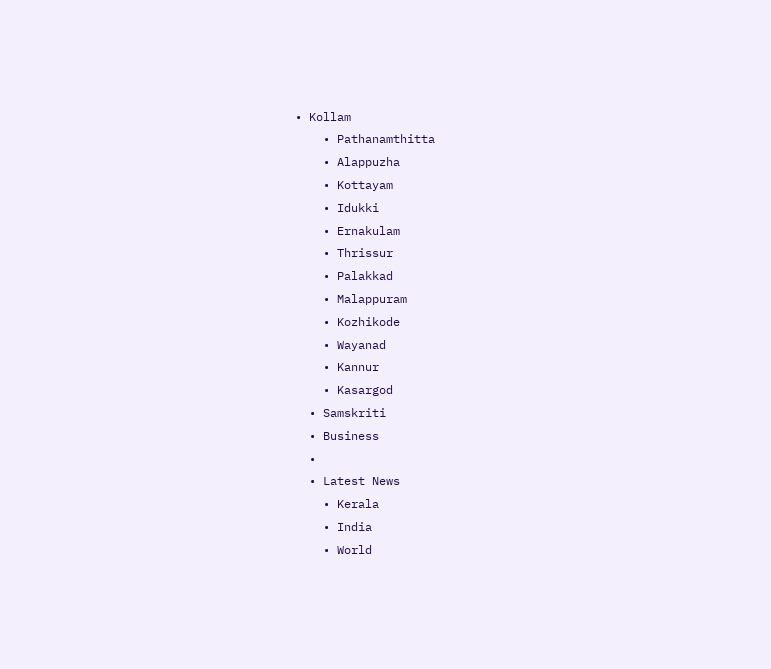• Kollam
    • Pathanamthitta
    • Alappuzha
    • Kottayam
    • Idukki
    • Ernakulam
    • Thrissur
    • Palakkad
    • Malappuram
    • Kozhikode
    • Wayanad
    • Kannur
    • Kasargod
  • Samskriti
  • Business
  •
  • Latest News
    • Kerala
    • India
    • World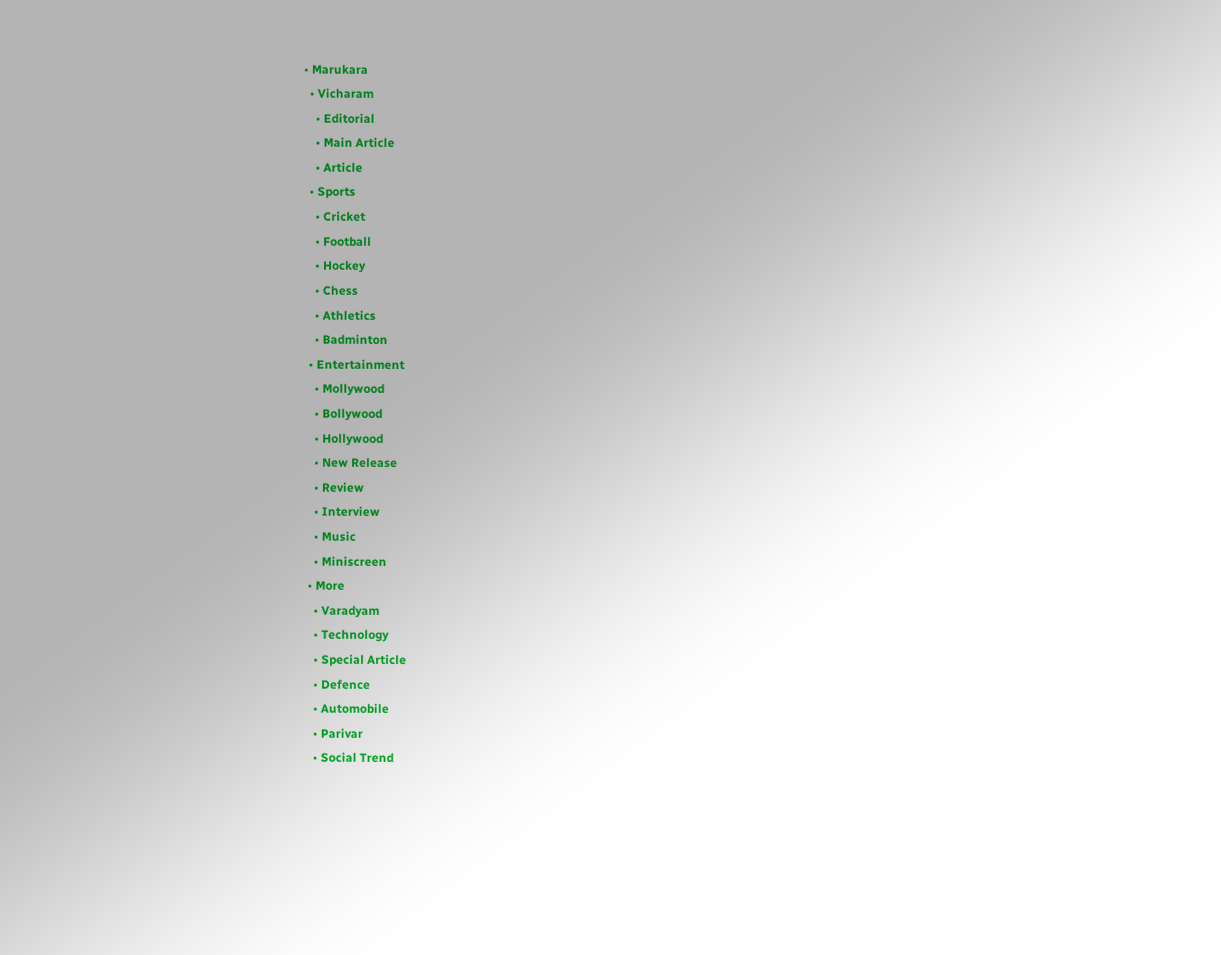• Marukara
  • Vicharam
    • Editorial
    • Main Article
    • Article
  • Sports
    • Cricket
    • Football
    • Hockey
    • Chess
    • Athletics
    • Badminton
  • Entertainment
    • Mollywood
    • Bollywood
    • Hollywood
    • New Release
    • Review
    • Interview
    • Music
    • Miniscreen
  • More
    • Varadyam
    • Technology
    • Special Article
    • Defence
    • Automobile
    • Parivar
    • Social Trend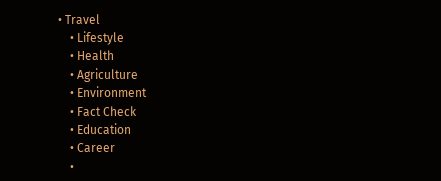• Travel
    • Lifestyle
    • Health
    • Agriculture
    • Environment
    • Fact Check
    • Education
    • Career
    •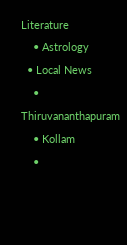Literature
    • Astrology
  • Local News
    • Thiruvananthapuram
    • Kollam
    •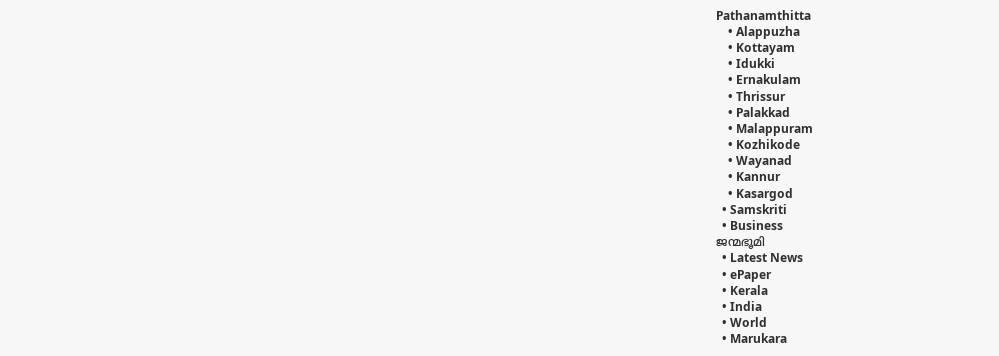Pathanamthitta
    • Alappuzha
    • Kottayam
    • Idukki
    • Ernakulam
    • Thrissur
    • Palakkad
    • Malappuram
    • Kozhikode
    • Wayanad
    • Kannur
    • Kasargod
  • Samskriti
  • Business
ജന്മഭൂമി
  • Latest News
  • ePaper
  • Kerala
  • India
  • World
  • Marukara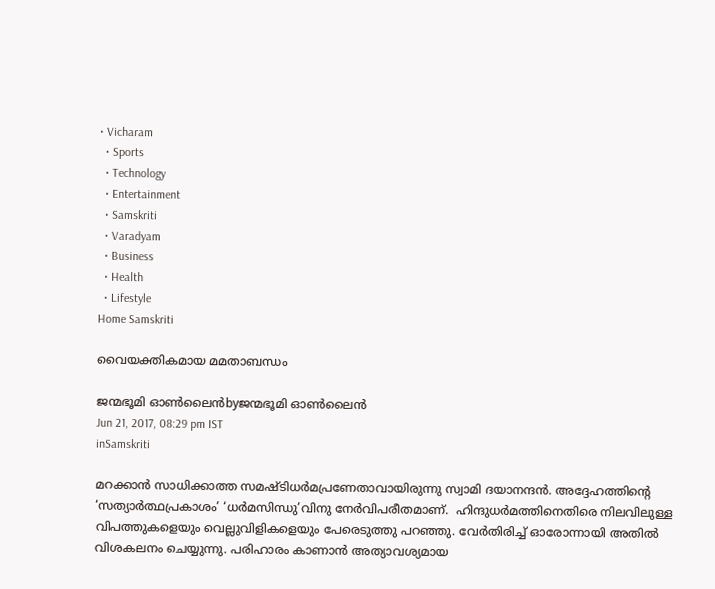• Vicharam
  • Sports
  • Technology
  • Entertainment
  • Samskriti
  • Varadyam
  • Business
  • Health
  • Lifestyle
Home Samskriti

വൈയക്തികമായ മമതാബന്ധം

ജന്മഭൂമി ഓണ്‍ലൈന്‍byജന്മഭൂമി ഓണ്‍ലൈന്‍
Jun 21, 2017, 08:29 pm IST
inSamskriti

മറക്കാന്‍ സാധിക്കാത്ത സമഷ്ടിധര്‍മപ്രണേതാവായിരുന്നു സ്വാമി ദയാനന്ദന്‍. അദ്ദേഹത്തിന്റെ ‘സത്യാര്‍ത്ഥപ്രകാശം’ ‘ധര്‍മസിന്ധു’വിനു നേര്‍വിപരീതമാണ്.  ഹിന്ദുധര്‍മത്തിനെതിരെ നിലവിലുള്ള വിപത്തുകളെയും വെല്ലുവിളികളെയും പേരെടുത്തു പറഞ്ഞു. വേര്‍തിരിച്ച് ഓരോന്നായി അതില്‍ വിശകലനം ചെയ്യുന്നു. പരിഹാരം കാണാന്‍ അത്യാവശ്യമായ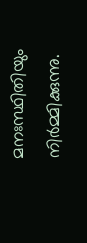മനഃസ്ഥിതിയും നിര്‍മ്മിക്കുന്നു.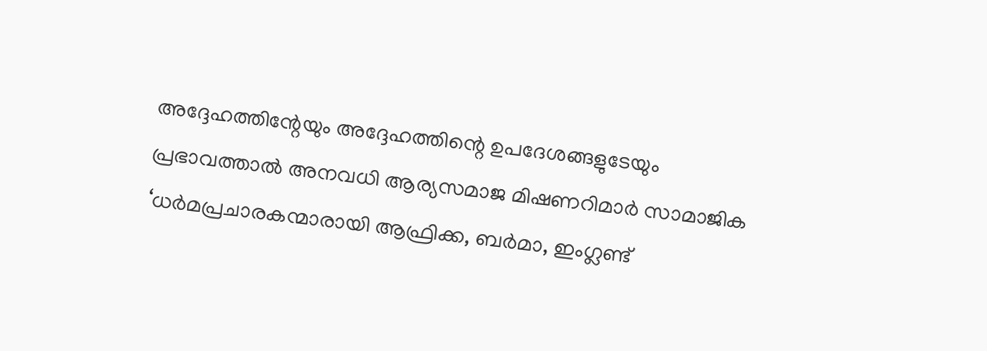അദ്ദേഹത്തിന്റേയും അദ്ദേഹത്തിന്റെ ഉപദേശങ്ങളുടേയും പ്രഭാവത്താല്‍ അനവധി ആര്യസമാജ മിഷണറിമാര്‍ സാമാജിക  ‘ധര്‍മപ്രചാരകന്മാരായി ആഫ്രിക്ക, ബര്‍മാ, ഇംഗ്ലണ്ട്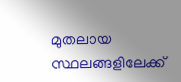മുതലായ സ്ഥലങ്ങളിലേക്ക്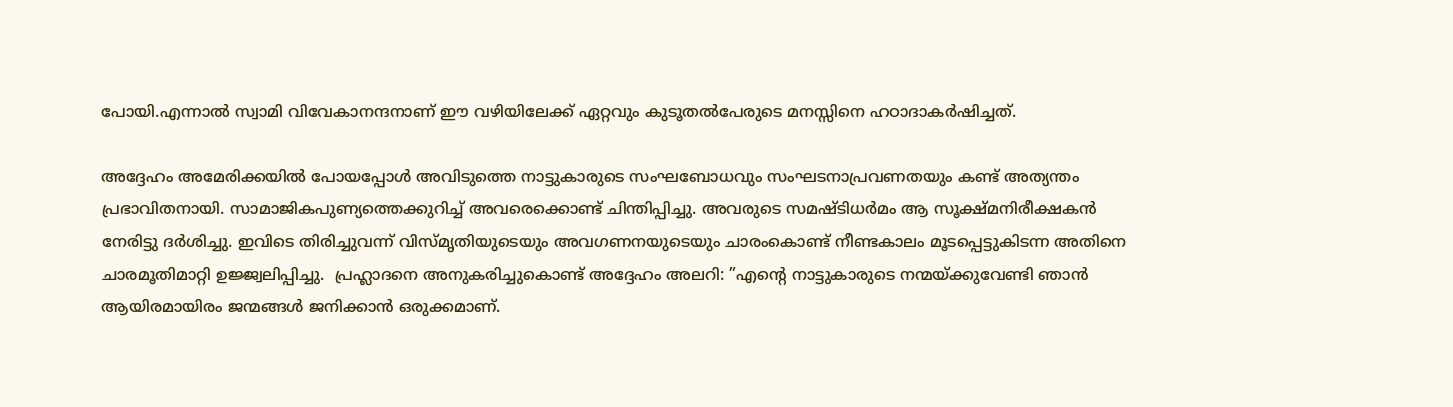പോയി.എന്നാല്‍ സ്വാമി വിവേകാനന്ദനാണ് ഈ വഴിയിലേക്ക് ഏറ്റവും കുടൂതല്‍പേരുടെ മനസ്സിനെ ഹഠാദാകര്‍ഷിച്ചത്.

അദ്ദേഹം അമേരിക്കയില്‍ പോയപ്പോള്‍ അവിടുത്തെ നാട്ടുകാരുടെ സംഘബോധവും സംഘടനാപ്രവണതയും കണ്ട് അത്യന്തം പ്രഭാവിതനായി. സാമാജികപുണ്യത്തെക്കുറിച്ച് അവരെക്കൊണ്ട് ചിന്തിപ്പിച്ചു. അവരുടെ സമഷ്ടിധര്‍മം ആ സൂക്ഷ്മനിരീക്ഷകന്‍ നേരിട്ടു ദര്‍ശിച്ചു. ഇവിടെ തിരിച്ചുവന്ന് വിസ്മൃതിയുടെയും അവഗണനയുടെയും ചാരംകൊണ്ട് നീണ്ടകാലം മൂടപ്പെട്ടുകിടന്ന അതിനെ ചാരമൂതിമാറ്റി ഉജ്ജ്വലിപ്പിച്ചു.  പ്രഹ്ലാദനെ അനുകരിച്ചുകൊണ്ട് അദ്ദേഹം അലറി: ”എന്റെ നാട്ടുകാരുടെ നന്മയ്‌ക്കുവേണ്ടി ഞാന്‍ ആയിരമായിരം ജന്മങ്ങള്‍ ജനിക്കാന്‍ ഒരുക്കമാണ്.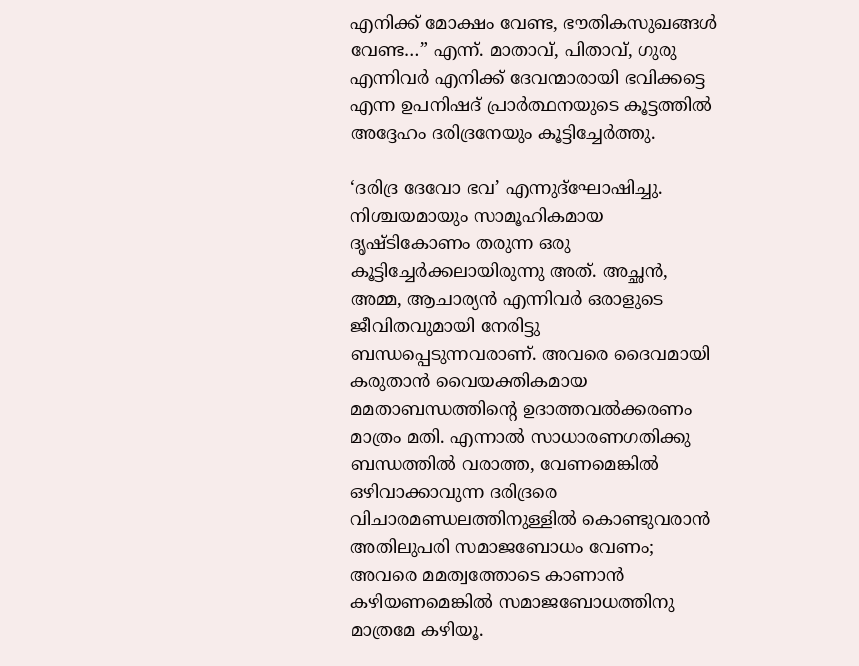എനിക്ക് മോക്ഷം വേണ്ട, ഭൗതികസുഖങ്ങള്‍ വേണ്ട…” എന്ന്. മാതാവ്, പിതാവ്, ഗുരു എന്നിവര്‍ എനിക്ക് ദേവന്മാരായി ഭവിക്കട്ടെ എന്ന ഉപനിഷദ് പ്രാര്‍ത്ഥനയുടെ കൂട്ടത്തില്‍ അദ്ദേഹം ദരിദ്രനേയും കൂട്ടിച്ചേര്‍ത്തു.

‘ദരിദ്ര ദേവോ ഭവ’ എന്നുദ്‌ഘോഷിച്ചു. നിശ്ചയമായും സാമൂഹികമായ ദൃഷ്ടികോണം തരുന്ന ഒരു കൂട്ടിച്ചേര്‍ക്കലായിരുന്നു അത്. അച്ഛന്‍, അമ്മ, ആചാര്യന്‍ എന്നിവര്‍ ഒരാളുടെ ജീവിതവുമായി നേരിട്ടു ബന്ധപ്പെടുന്നവരാണ്. അവരെ ദൈവമായി കരുതാന്‍ വൈയക്തികമായ മമതാബന്ധത്തിന്റെ ഉദാത്തവല്‍ക്കരണം മാത്രം മതി. എന്നാല്‍ സാധാരണഗതിക്കു ബന്ധത്തില്‍ വരാത്ത, വേണമെങ്കില്‍ ഒഴിവാക്കാവുന്ന ദരിദ്രരെ വിചാരമണ്ഡലത്തിനുള്ളില്‍ കൊണ്ടുവരാന്‍ അതിലുപരി സമാജബോധം വേണം; അവരെ മമത്വത്തോടെ കാണാന്‍ കഴിയണമെങ്കില്‍ സമാജബോധത്തിനു മാത്രമേ കഴിയൂ.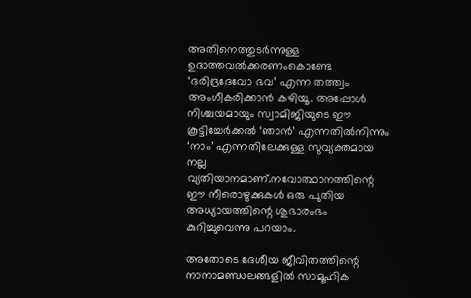അതിനെത്തുടര്‍ന്നുള്ള ഉദാത്തവല്‍ക്കരണംകൊണ്ടേ ‘ദരിദ്രദേവോ ഭവ’ എന്ന തത്ത്വം അംഗീകരിക്കാന്‍ കഴിയൂ. അപ്പോള്‍ നിശ്ചയമായും സ്വാമിജിയുടെ ഈ കൂട്ടിച്ചേര്‍ക്കല്‍ ‘ഞാന്‍’ എന്നതില്‍നിന്നും ‘നാം’ എന്നതിലേക്കുള്ള സുവ്യക്തമായ നല്ല വ്യതിയാനമാണ്.നവോത്ഥാനത്തിന്റെ ഈ നീരൊഴുക്കുകള്‍ ഒരു പുതിയ അധ്യായത്തിന്റെ ശുഭാരംഭം കുറിച്ചുവെന്നു പറയാം.

അതോടെ ദേശീയ ജീവിതത്തിന്റെ നാനാമണ്ഡലങ്ങളില്‍ സാമൂഹിക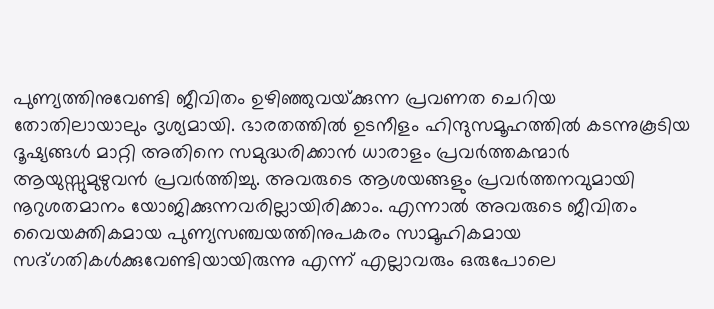പുണ്യത്തിനുവേണ്ടി ജീവിതം ഉഴിഞ്ഞുവയ്‌ക്കുന്ന പ്രവണത ചെറിയ തോതിലായാലും ദൃശ്യമായി. ഭാരതത്തില്‍ ഉടനീളം ഹിന്ദുസമൂഹത്തില്‍ കടന്നുകൂടിയ ദൂഷ്യങ്ങള്‍ മാറ്റി അതിനെ സമുദ്ധരിക്കാന്‍ ധാരാളം പ്രവര്‍ത്തകന്മാര്‍ ആയുസ്സുമുഴുവന്‍ പ്രവര്‍ത്തിച്ചു. അവരുടെ ആശയങ്ങളും പ്രവര്‍ത്തനവുമായി നൂറുശതമാനം യോജിക്കുന്നവരില്ലായിരിക്കാം. എന്നാല്‍ അവരുടെ ജീവിതം വൈയക്തികമായ പുണ്യസഞ്ചയത്തിനുപകരം സാമൂഹികമായ സദ്ഗതികള്‍ക്കുവേണ്ടിയായിരുന്നു എന്ന് എല്ലാവരും ഒരുപോലെ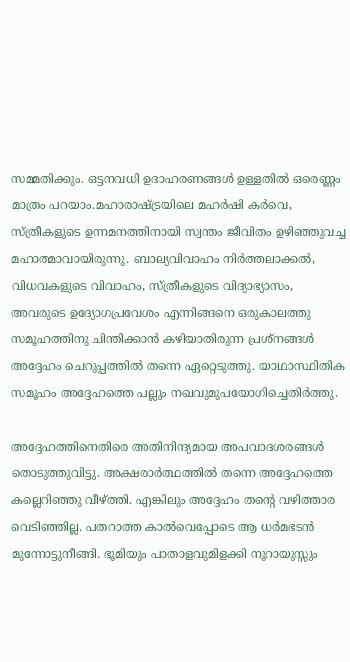സമ്മതിക്കും. ഒട്ടനവധി ഉദാഹരണങ്ങള്‍ ഉള്ളതില്‍ ഒരെണ്ണം മാത്രം പറയാം.മഹാരാഷ്‌ട്രയിലെ മഹര്‍ഷി കര്‍വെ, സ്ത്രീകളുടെ ഉന്നമനത്തിനായി സ്വന്തം ജീവിതം ഉഴിഞ്ഞുവച്ച മഹാത്മാവായിരുന്നു. ബാല്യവിവാഹം നിര്‍ത്തലാക്കല്‍, വിധവകളുടെ വിവാഹം, സ്ത്രീകളുടെ വിദ്യാഭ്യാസം, അവരുടെ ഉദ്യോഗപ്രവേശം എന്നിങ്ങനെ ഒരുകാലത്തു സമൂഹത്തിനു ചിന്തിക്കാന്‍ കഴിയാതിരുന്ന പ്രശ്‌നങ്ങള്‍ അദ്ദേഹം ചെറുപ്പത്തില്‍ തന്നെ ഏറ്റെടുത്തു. യാഥാസ്ഥിതിക സമൂഹം അദ്ദേഹത്തെ പല്ലും നഖവുമുപയോഗിച്ചെതിര്‍ത്തു.

അദ്ദേഹത്തിനെതിരെ അതിനിന്ദ്യമായ അപവാദശരങ്ങള്‍ തൊടുത്തുവിട്ടു. അക്ഷരാര്‍ത്ഥത്തില്‍ തന്നെ അദ്ദേഹത്തെ കല്ലെറിഞ്ഞു വീഴ്‌ത്തി. എങ്കിലും അദ്ദേഹം തന്റെ വഴിത്താര വെടിഞ്ഞില്ല. പതറാത്ത കാല്‍വെപ്പോടെ ആ ധര്‍മഭടന്‍ മുന്നോട്ടുനീങ്ങി. ഭൂമിയും പാതാളവുമിളക്കി നൂറായുസ്സും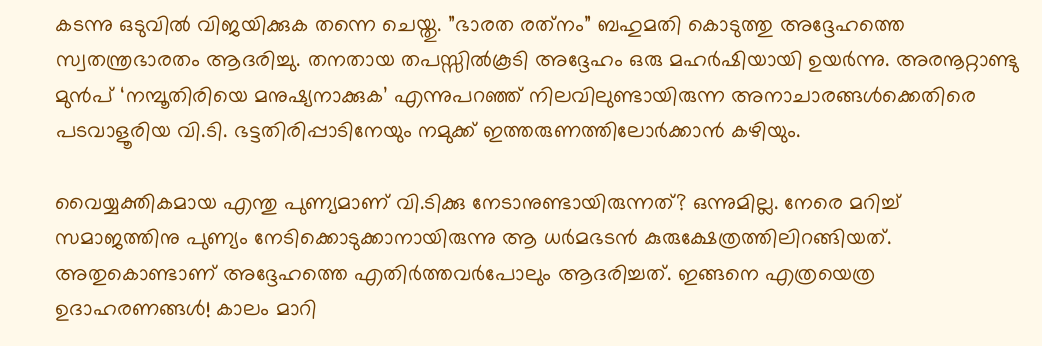കടന്നു ഒടുവില്‍ വിജയിക്കുക തന്നെ ചെയ്തു. ”ഭാരത രത്‌നം” ബഹുമതി കൊടുത്തു അദ്ദേഹത്തെ സ്വതന്ത്രഭാരതം ആദരിച്ചു. തനതായ തപസ്സില്‍കൂടി അദ്ദേഹം ഒരു മഹര്‍ഷിയായി ഉയര്‍ന്നു. അരനൂറ്റാണ്ടു മുന്‍പ് ‘നമ്പൂതിരിയെ മനുഷ്യനാക്കുക’ എന്നുപറഞ്ഞ് നിലവിലുണ്ടായിരുന്ന അനാചാരങ്ങള്‍ക്കെതിരെ പടവാളൂരിയ വി.ടി. ഭട്ടതിരിപ്പാടിനേയും നമുക്ക് ഇത്തരുണത്തിലോര്‍ക്കാന്‍ കഴിയും.

വൈയ്യക്തികമായ എന്തു പുണ്യമാണ് വി.ടിക്കു നേടാനുണ്ടായിരുന്നത്? ഒന്നുമില്ല. നേരെ മറിച്ച് സമാജത്തിനു പുണ്യം നേടിക്കൊടുക്കാനായിരുന്നു ആ ധര്‍മഭടന്‍ കുരുക്ഷേത്രത്തിലിറങ്ങിയത്. അതുകൊണ്ടാണ് അദ്ദേഹത്തെ എതിര്‍ത്തവര്‍പോലും ആദരിച്ചത്. ഇങ്ങനെ എത്രയെത്ര ഉദാഹരണങ്ങള്‍! കാലം മാറി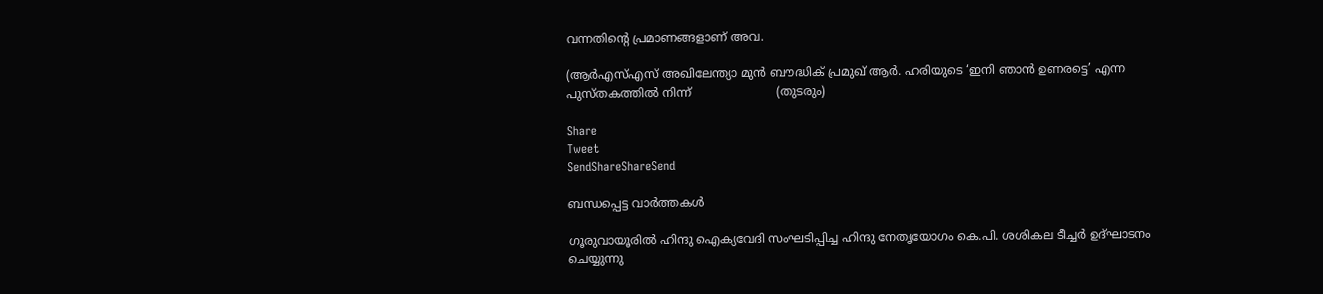വന്നതിന്റെ പ്രമാണങ്ങളാണ് അവ.

(ആര്‍എസ്എസ് അഖിലേന്ത്യാ മുന്‍ ബൗദ്ധിക് പ്രമുഖ് ആര്‍. ഹരിയുടെ ‘ഇനി ഞാന്‍ ഉണരട്ടെ’ എന്ന പുസ്തകത്തില്‍ നിന്ന്                       (തുടരും)

Share
Tweet
SendShareShareSend

ബന്ധപ്പെട്ട വാര്‍ത്തകള്‍

ഗൂരുവായൂരില്‍ ഹിന്ദു ഐക്യവേദി സംഘടിപ്പിച്ച ഹിന്ദു നേതൃയോഗം കെ.പി. ശശികല ടീച്ചര്‍ ഉദ്ഘാടനം ചെയ്യുന്നു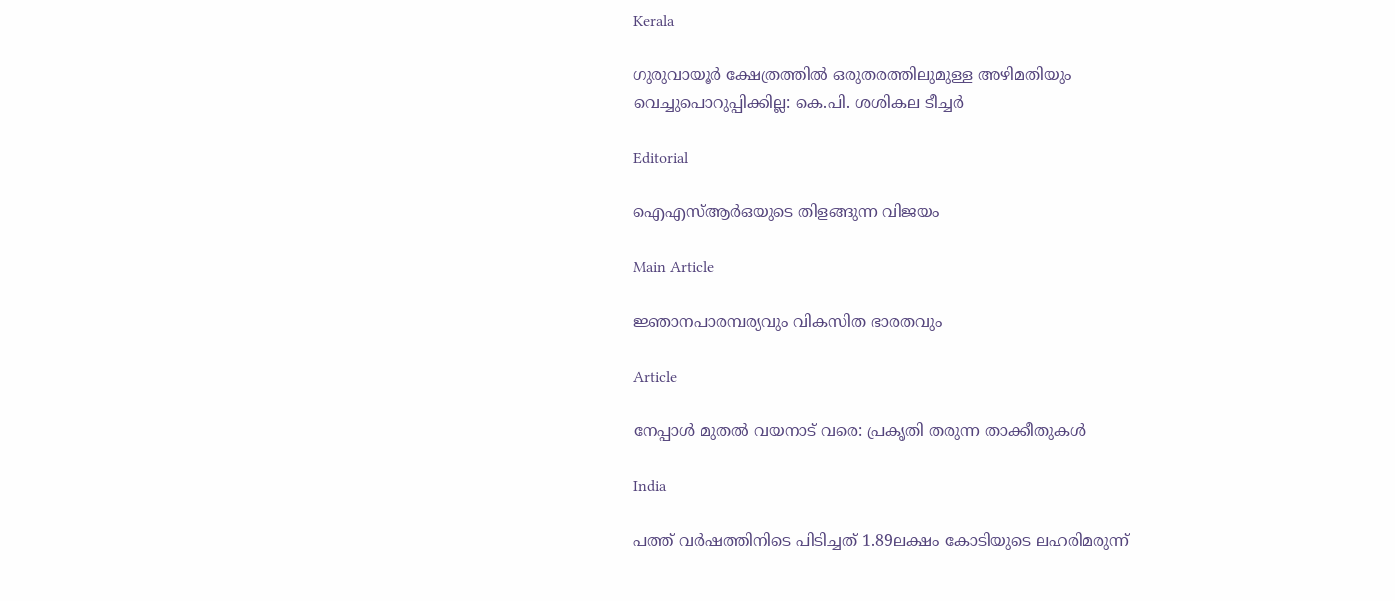Kerala

ഗുരുവായൂര്‍ ക്ഷേത്രത്തില്‍ ഒരുതരത്തിലുമുള്ള അഴിമതിയും വെച്ചുപൊറുപ്പിക്കില്ല: കെ.പി. ശശികല ടീച്ചര്‍

Editorial

ഐഎസ്ആര്‍ഒയുടെ തിളങ്ങുന്ന വിജയം

Main Article

ജ്ഞാനപാരമ്പര്യവും വികസിത ഭാരതവും

Article

നേപ്പാള്‍ മുതല്‍ വയനാട് വരെ: പ്രകൃതി തരുന്ന താക്കീതുകള്‍

India

പത്ത് വര്‍ഷത്തിനിടെ പിടിച്ചത് 1.89ലക്ഷം കോടിയുടെ ലഹരിമരുന്ന്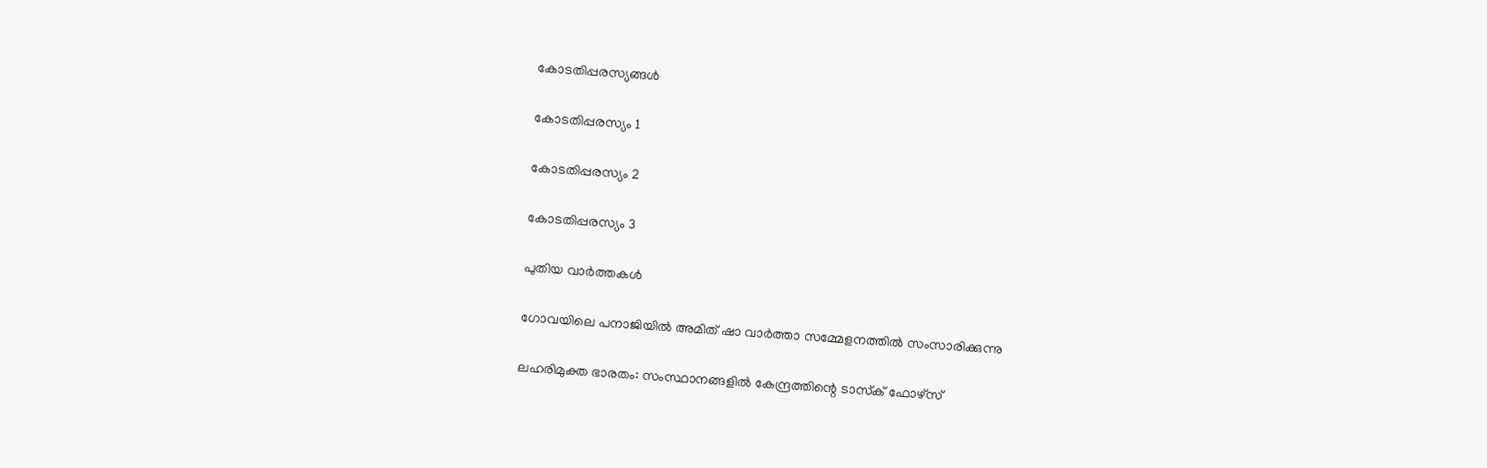കോടതിപ്പരസ്യങ്ങള്‍

കോടതിപ്പരസ്യം 1

കോടതിപ്പരസ്യം 2

കോടതിപ്പരസ്യം 3

പുതിയ വാര്‍ത്തകള്‍

ഗോവയിലെ പനാജിയില്‍ അമിത് ഷാ വാര്‍ത്താ സമ്മേളനത്തില്‍ സംസാരിക്കുന്നു

ലഹരിമുക്ത ഭാരതം: സംസ്ഥാനങ്ങളില്‍ കേന്ദ്രത്തിന്റെ ടാസ്‌ക് ഫോഴ്‌സ്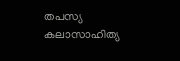തപസ്യ കലാസാഹിത്യ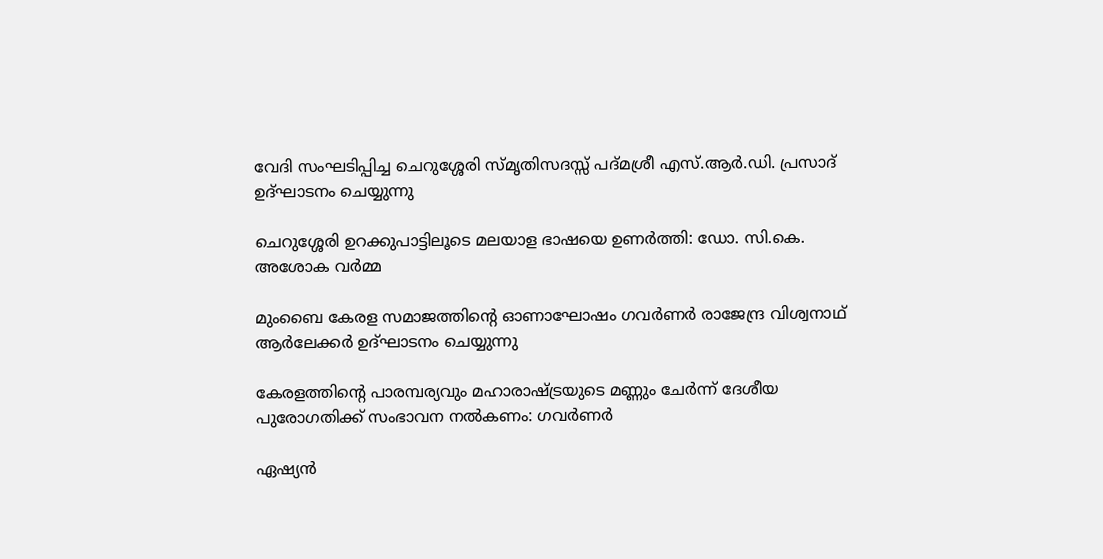വേദി സംഘടിപ്പിച്ച ചെറുശ്ശേരി സ്മൃതിസദസ്സ് പദ്മശ്രീ എസ്.ആര്‍.ഡി. പ്രസാദ് ഉദ്ഘാടനം ചെയ്യുന്നു

ചെറുശ്ശേരി ഉറക്കുപാട്ടിലൂടെ മലയാള ഭാഷയെ ഉണര്‍ത്തി: ഡോ. സി.കെ. അശോക വര്‍മ്മ

മുംബൈ കേരള സമാജത്തിന്റെ ഓണാഘോഷം ഗവര്‍ണര്‍ രാജേന്ദ്ര വിശ്വനാഥ് ആര്‍ലേക്കര്‍ ഉദ്ഘാടനം ചെയ്യുന്നു

കേരളത്തിന്റെ പാരമ്പര്യവും മഹാരാഷ്‌ട്രയുടെ മണ്ണും ചേര്‍ന്ന് ദേശീയ പുരോഗതിക്ക് സംഭാവന നല്‍കണം: ഗവര്‍ണര്‍

ഏഷ്യന്‍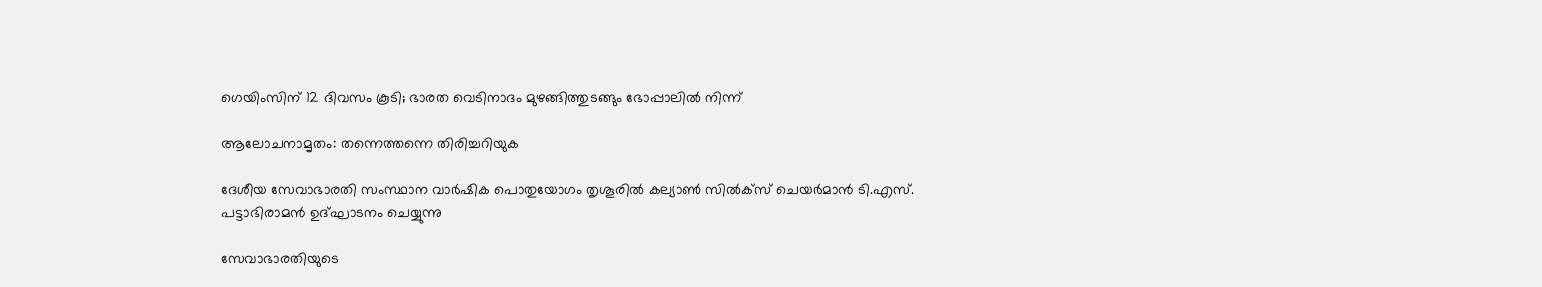ഗെയിംസിന് 12 ദിവസം കൂടി; ഭാരത വെടിനാദം മുഴങ്ങിത്തുടങ്ങും ഭോപ്പാലില്‍ നിന്ന്

ആലോചനാമൃതം: തന്നെത്തന്നെ തിരിച്ചറിയുക

ദേശീയ സേവാഭാരതി സംസ്ഥാന വാര്‍ഷിക പൊതുയോഗം തൃശൂരില്‍ കല്യാണ്‍ സില്‍ക്‌സ് ചെയര്‍മാന്‍ ടി.എസ്.
പട്ടാഭിരാമന്‍ ഉദ്ഘാടനം ചെയ്യുന്നു

സേവാഭാരതിയുടെ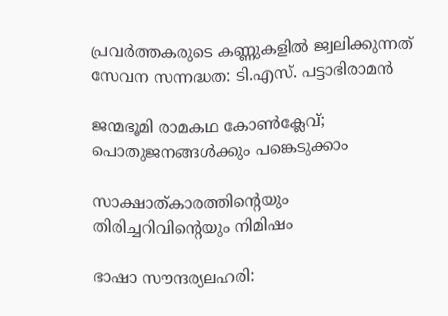പ്രവര്‍ത്തകരുടെ കണ്ണുകളില്‍ ജ്വലിക്കുന്നത് സേവന സന്നദ്ധത: ടി.എസ്. പട്ടാഭിരാമന്‍

ജന്മഭൂമി രാമകഥ കോണ്‍ക്ലേവ്; പൊതുജനങ്ങള്‍ക്കും പങ്കെടുക്കാം

സാക്ഷാത്കാരത്തിന്റെയും തിരിച്ചറിവിന്റെയും നിമിഷം

ഭാഷാ സൗന്ദര്യലഹരി: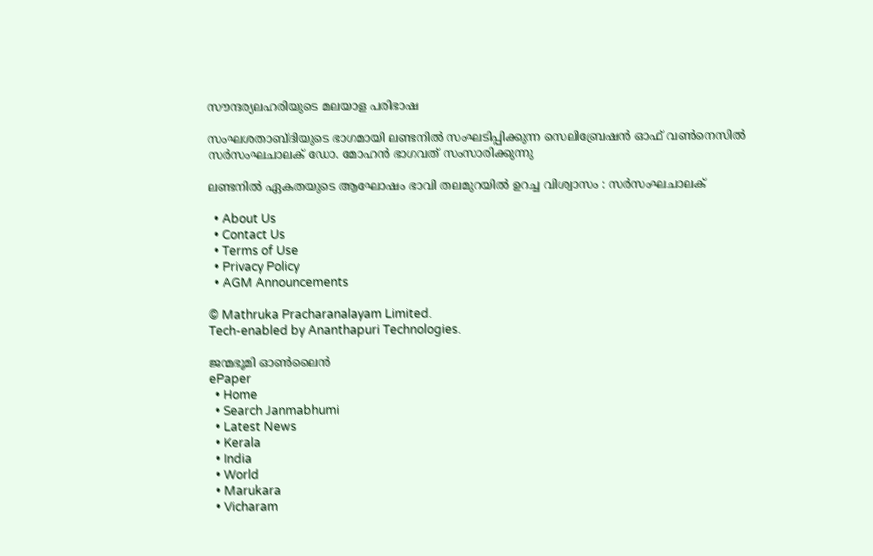സൗന്ദര്യലഹരിയുടെ മലയാള പരിഭാഷ

സംഘശതാബ്ദിയുടെ ഭാഗമായി ലണ്ടനില്‍ സംഘടിപ്പിക്കുന്ന സെലിബ്രേഷന്‍ ഓഫ് വണ്‍നെസില്‍ സര്‍സംഘചാലക് ഡോ. മോഹന്‍ ഭാഗവത് സംസാരിക്കുന്നു

ലണ്ടനില്‍ ഏകതയുടെ ആഘോഷം ഭാവി തലമുറയില്‍ ഉറച്ച വിശ്വാസം : സര്‍സംഘചാലക്

  • About Us
  • Contact Us
  • Terms of Use
  • Privacy Policy
  • AGM Announcements

© Mathruka Pracharanalayam Limited.
Tech-enabled by Ananthapuri Technologies.

ജന്മഭൂമി ഓണ്‍ലൈന്‍
ePaper
  • Home
  • Search Janmabhumi
  • Latest News
  • Kerala
  • India
  • World
  • Marukara
  • Vicharam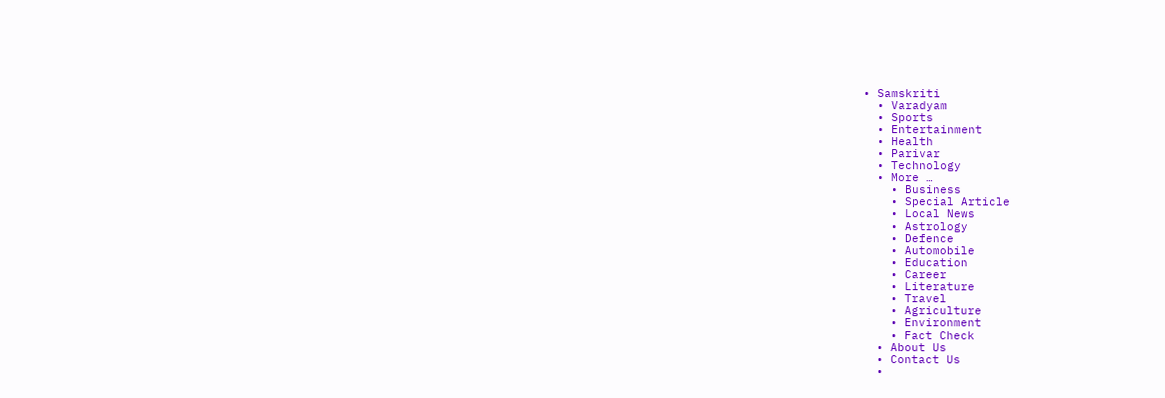• Samskriti
  • Varadyam
  • Sports
  • Entertainment
  • Health
  • Parivar
  • Technology
  • More …
    • Business
    • Special Article
    • Local News
    • Astrology
    • Defence
    • Automobile
    • Education
    • Career
    • Literature
    • Travel
    • Agriculture
    • Environment
    • Fact Check
  • About Us
  • Contact Us
  •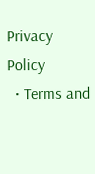Privacy Policy
  • Terms and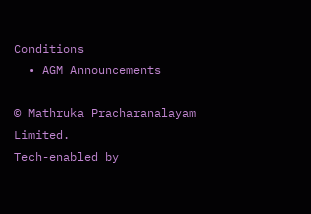Conditions
  • AGM Announcements

© Mathruka Pracharanalayam Limited.
Tech-enabled by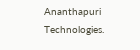Ananthapuri Technologies.